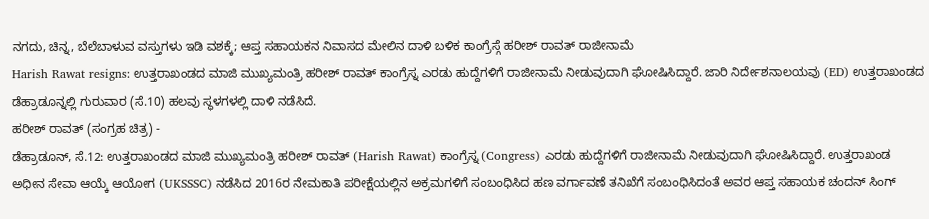ನಗದು, ಚಿನ್ನ, ಬೆಲೆಬಾಳುವ ವಸ್ತುಗಳು ಇಡಿ ವಶಕ್ಕೆ; ಆಪ್ತ ಸಹಾಯಕನ ನಿವಾಸದ ಮೇಲಿನ ದಾಳಿ ಬಳಿಕ ಕಾಂಗ್ರೆಸ್ಗೆ ಹರೀಶ್ ರಾವತ್ ರಾಜೀನಾಮೆ
Harish Rawat resigns: ಉತ್ತರಾಖಂಡದ ಮಾಜಿ ಮುಖ್ಯಮಂತ್ರಿ ಹರೀಶ್ ರಾವತ್ ಕಾಂಗ್ರೆಸ್ನ ಎರಡು ಹುದ್ದೆಗಳಿಗೆ ರಾಜೀನಾಮೆ ನೀಡುವುದಾಗಿ ಘೋಷಿಸಿದ್ದಾರೆ. ಜಾರಿ ನಿರ್ದೇಶನಾಲಯವು (ED) ಉತ್ತರಾಖಂಡದ ಡೆಹ್ರಾಡೂನ್ನಲ್ಲಿ ಗುರುವಾರ (ಸೆ.10) ಹಲವು ಸ್ಥಳಗಳಲ್ಲಿ ದಾಳಿ ನಡೆಸಿದೆ.
ಹರೀಶ್ ರಾವತ್ (ಸಂಗ್ರಹ ಚಿತ್ರ) -
ಡೆಹ್ರಾಡೂನ್, ಸೆ.12: ಉತ್ತರಾಖಂಡದ ಮಾಜಿ ಮುಖ್ಯಮಂತ್ರಿ ಹರೀಶ್ ರಾವತ್ (Harish Rawat) ಕಾಂಗ್ರೆಸ್ನ (Congress) ಎರಡು ಹುದ್ದೆಗಳಿಗೆ ರಾಜೀನಾಮೆ ನೀಡುವುದಾಗಿ ಘೋಷಿಸಿದ್ದಾರೆ. ಉತ್ತರಾಖಂಡ ಅಧೀನ ಸೇವಾ ಆಯ್ಕೆ ಆಯೋಗ (UKSSSC) ನಡೆಸಿದ 2016ರ ನೇಮಕಾತಿ ಪರೀಕ್ಷೆಯಲ್ಲಿನ ಅಕ್ರಮಗಳಿಗೆ ಸಂಬಂಧಿಸಿದ ಹಣ ವರ್ಗಾವಣೆ ತನಿಖೆಗೆ ಸಂಬಂಧಿಸಿದಂತೆ ಅವರ ಆಪ್ತ ಸಹಾಯಕ ಚಂದನ್ ಸಿಂಗ್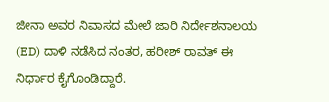ಜೀನಾ ಅವರ ನಿವಾಸದ ಮೇಲೆ ಜಾರಿ ನಿರ್ದೇಶನಾಲಯ (ED) ದಾಳಿ ನಡೆಸಿದ ನಂತರ, ಹರೀಶ್ ರಾವತ್ ಈ ನಿರ್ಧಾರ ಕೈಗೊಂಡಿದ್ದಾರೆ.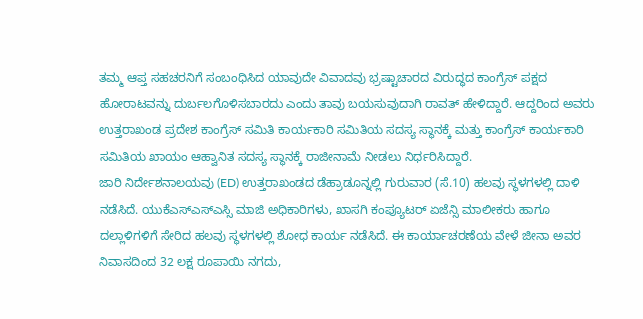ತಮ್ಮ ಆಪ್ತ ಸಹಚರನಿಗೆ ಸಂಬಂಧಿಸಿದ ಯಾವುದೇ ವಿವಾದವು ಭ್ರಷ್ಟಾಚಾರದ ವಿರುದ್ಧದ ಕಾಂಗ್ರೆಸ್ ಪಕ್ಷದ ಹೋರಾಟವನ್ನು ದುರ್ಬಲಗೊಳಿಸಬಾರದು ಎಂದು ತಾವು ಬಯಸುವುದಾಗಿ ರಾವತ್ ಹೇಳಿದ್ದಾರೆ. ಆದ್ದರಿಂದ ಅವರು ಉತ್ತರಾಖಂಡ ಪ್ರದೇಶ ಕಾಂಗ್ರೆಸ್ ಸಮಿತಿ ಕಾರ್ಯಕಾರಿ ಸಮಿತಿಯ ಸದಸ್ಯ ಸ್ಥಾನಕ್ಕೆ ಮತ್ತು ಕಾಂಗ್ರೆಸ್ ಕಾರ್ಯಕಾರಿ ಸಮಿತಿಯ ಖಾಯಂ ಆಹ್ವಾನಿತ ಸದಸ್ಯ ಸ್ಥಾನಕ್ಕೆ ರಾಜೀನಾಮೆ ನೀಡಲು ನಿರ್ಧರಿಸಿದ್ದಾರೆ.
ಜಾರಿ ನಿರ್ದೇಶನಾಲಯವು (ED) ಉತ್ತರಾಖಂಡದ ಡೆಹ್ರಾಡೂನ್ನಲ್ಲಿ ಗುರುವಾರ (ಸೆ.10) ಹಲವು ಸ್ಥಳಗಳಲ್ಲಿ ದಾಳಿ ನಡೆಸಿದೆ. ಯುಕೆಎಸ್ಎಸ್ಎಸ್ಸಿ ಮಾಜಿ ಅಧಿಕಾರಿಗಳು, ಖಾಸಗಿ ಕಂಪ್ಯೂಟರ್ ಏಜೆನ್ಸಿ ಮಾಲೀಕರು ಹಾಗೂ ದಲ್ಲಾಳಿಗಳಿಗೆ ಸೇರಿದ ಹಲವು ಸ್ಥಳಗಳಲ್ಲಿ ಶೋಧ ಕಾರ್ಯ ನಡೆಸಿದೆ. ಈ ಕಾರ್ಯಾಚರಣೆಯ ವೇಳೆ ಜೀನಾ ಅವರ ನಿವಾಸದಿಂದ 32 ಲಕ್ಷ ರೂಪಾಯಿ ನಗದು,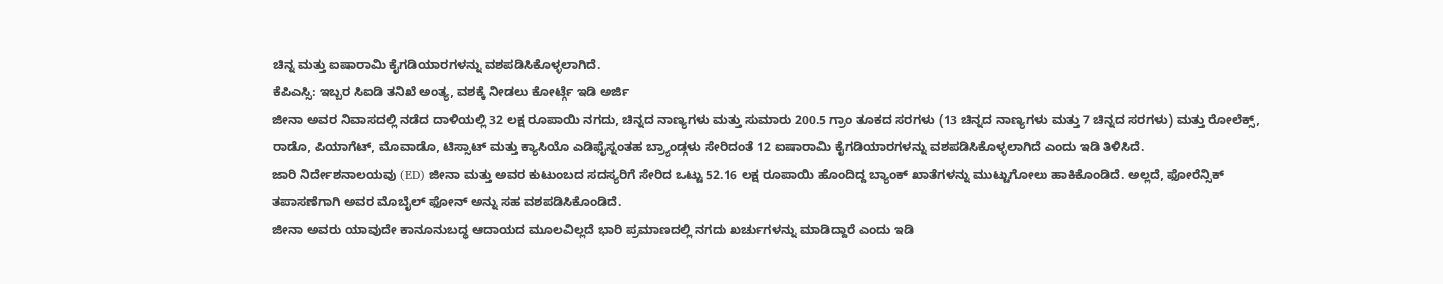ಚಿನ್ನ ಮತ್ತು ಐಷಾರಾಮಿ ಕೈಗಡಿಯಾರಗಳನ್ನು ವಶಪಡಿಸಿಕೊಳ್ಳಲಾಗಿದೆ.
ಕೆಪಿಎಸ್ಸಿ: ಇಬ್ಬರ ಸಿಐಡಿ ತನಿಖೆ ಅಂತ್ಯ, ವಶಕ್ಕೆ ನೀಡಲು ಕೋರ್ಟ್ಗೆ ಇಡಿ ಅರ್ಜಿ
ಜೀನಾ ಅವರ ನಿವಾಸದಲ್ಲಿ ನಡೆದ ದಾಳಿಯಲ್ಲಿ 32 ಲಕ್ಷ ರೂಪಾಯಿ ನಗದು, ಚಿನ್ನದ ನಾಣ್ಯಗಳು ಮತ್ತು ಸುಮಾರು 200.5 ಗ್ರಾಂ ತೂಕದ ಸರಗಳು (13 ಚಿನ್ನದ ನಾಣ್ಯಗಳು ಮತ್ತು 7 ಚಿನ್ನದ ಸರಗಳು) ಮತ್ತು ರೋಲೆಕ್ಸ್, ರಾಡೊ, ಪಿಯಾಗೆಟ್, ಮೊವಾಡೊ, ಟಿಸ್ಸಾಟ್ ಮತ್ತು ಕ್ಯಾಸಿಯೊ ಎಡಿಫೈಸ್ನಂತಹ ಬ್ರ್ಯಾಂಡ್ಗಳು ಸೇರಿದಂತೆ 12 ಐಷಾರಾಮಿ ಕೈಗಡಿಯಾರಗಳನ್ನು ವಶಪಡಿಸಿಕೊಳ್ಳಲಾಗಿದೆ ಎಂದು ಇಡಿ ತಿಳಿಸಿದೆ.
ಜಾರಿ ನಿರ್ದೇಶನಾಲಯವು (ED) ಜೀನಾ ಮತ್ತು ಅವರ ಕುಟುಂಬದ ಸದಸ್ಯರಿಗೆ ಸೇರಿದ ಒಟ್ಟು 52.16 ಲಕ್ಷ ರೂಪಾಯಿ ಹೊಂದಿದ್ದ ಬ್ಯಾಂಕ್ ಖಾತೆಗಳನ್ನು ಮುಟ್ಟುಗೋಲು ಹಾಕಿಕೊಂಡಿದೆ. ಅಲ್ಲದೆ, ಫೋರೆನ್ಸಿಕ್ ತಪಾಸಣೆಗಾಗಿ ಅವರ ಮೊಬೈಲ್ ಫೋನ್ ಅನ್ನು ಸಹ ವಶಪಡಿಸಿಕೊಂಡಿದೆ.
ಜೀನಾ ಅವರು ಯಾವುದೇ ಕಾನೂನುಬದ್ಧ ಆದಾಯದ ಮೂಲವಿಲ್ಲದೆ ಭಾರಿ ಪ್ರಮಾಣದಲ್ಲಿ ನಗದು ಖರ್ಚುಗಳನ್ನು ಮಾಡಿದ್ದಾರೆ ಎಂದು ಇಡಿ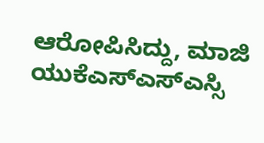ಆರೋಪಿಸಿದ್ದು, ಮಾಜಿ ಯುಕೆಎಸ್ಎಸ್ಎಸ್ಸಿ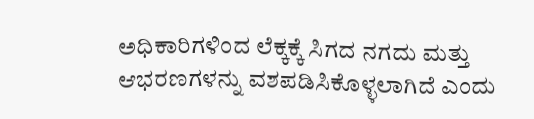ಅಧಿಕಾರಿಗಳಿಂದ ಲೆಕ್ಕಕ್ಕೆ ಸಿಗದ ನಗದು ಮತ್ತು ಆಭರಣಗಳನ್ನು ವಶಪಡಿಸಿಕೊಳ್ಳಲಾಗಿದೆ ಎಂದು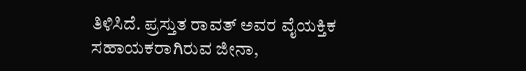ತಿಳಿಸಿದೆ. ಪ್ರಸ್ತುತ ರಾವತ್ ಅವರ ವೈಯಕ್ತಿಕ ಸಹಾಯಕರಾಗಿರುವ ಜೀನಾ,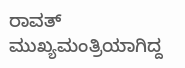ರಾವತ್ ಮುಖ್ಯಮಂತ್ರಿಯಾಗಿದ್ದ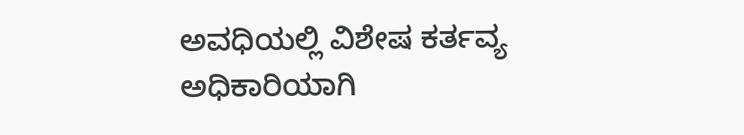ಅವಧಿಯಲ್ಲಿ ವಿಶೇಷ ಕರ್ತವ್ಯ ಅಧಿಕಾರಿಯಾಗಿ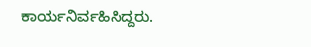ಕಾರ್ಯನಿರ್ವಹಿಸಿದ್ದರು.